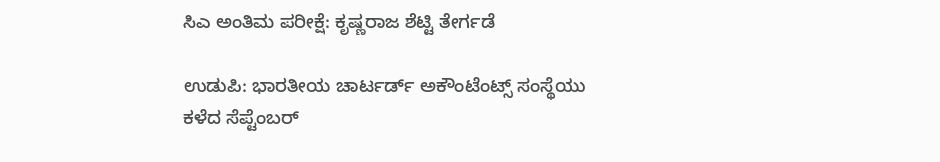ಸಿಎ ಅಂತಿಮ ಪರೀಕ್ಷೆ: ಕೃಷ್ಣರಾಜ ಶೆಟ್ಟಿ ತೇರ್ಗಡೆ

ಉಡುಪಿ: ಭಾರತೀಯ ಚಾರ್ಟರ್ಡ್ ಅಕೌಂಟೆಂಟ್ಸ್ ಸಂಸ್ಥೆಯು ಕಳೆದ ಸೆಪ್ಟೆಂಬರ್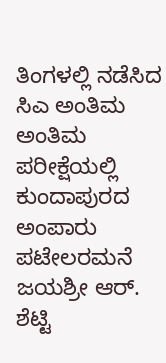ತಿಂಗಳಲ್ಲಿ ನಡೆಸಿದ ಸಿಎ ಅಂತಿಮ ಅಂತಿಮ ಪರೀಕ್ಷೆಯಲ್ಲಿ ಕುಂದಾಪುರದ ಅಂಪಾರು ಪಟೇಲರಮನೆ ಜಯಶ್ರೀ ಆರ್. ಶೆಟ್ಟಿ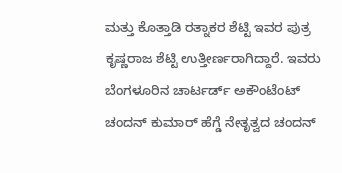ಮತ್ತು ಕೊತ್ತಾಡಿ ರತ್ನಾಕರ ಶೆಟ್ಟಿ ಇವರ ಪುತ್ರ ಕೃಷ್ಣರಾಜ ಶೆಟ್ಟಿ ಉತ್ತೀರ್ಣರಾಗಿದ್ದಾರೆ. ಇವರು ಬೆಂಗಳೂರಿನ ಚಾರ್ಟರ್ಡ್ ಅಕೌಂಟೆಂಟ್ ಚಂದನ್ ಕುಮಾರ್ ಹೆಗ್ಡೆ ನೇತೃತ್ವದ ಚಂದನ್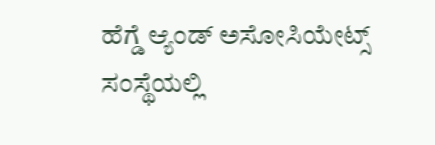ಹೆಗ್ಡೆ ಆ್ಯಂಡ್ ಅಸೋಸಿಯೇಟ್ಸ್ ಸಂಸ್ಥೆಯಲ್ಲಿ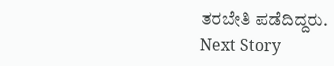ತರಬೇತಿ ಪಡೆದಿದ್ದರು.
Next Story